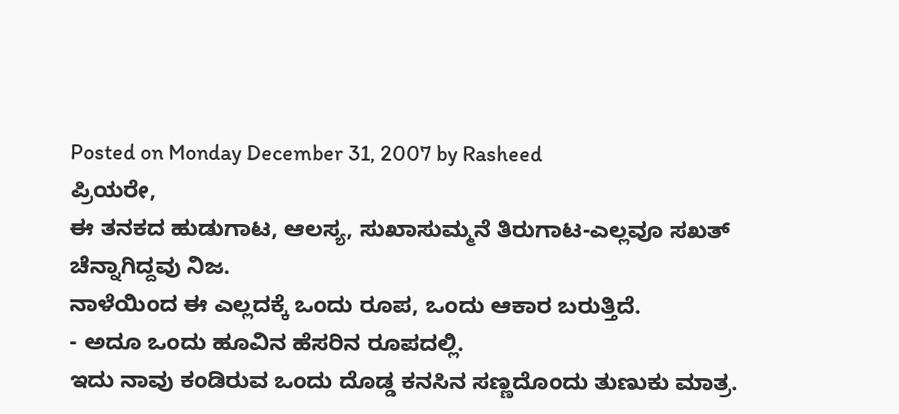Posted on Monday December 31, 2007 by Rasheed
ಪ್ರಿಯರೇ,
ಈ ತನಕದ ಹುಡುಗಾಟ, ಆಲಸ್ಯ, ಸುಖಾಸುಮ್ಮನೆ ತಿರುಗಾಟ-ಎಲ್ಲವೂ ಸಖತ್ ಚೆನ್ನಾಗಿದ್ದವು ನಿಜ.
ನಾಳೆಯಿಂದ ಈ ಎಲ್ಲದಕ್ಕೆ ಒಂದು ರೂಪ, ಒಂದು ಆಕಾರ ಬರುತ್ತಿದೆ.
- ಅದೂ ಒಂದು ಹೂವಿನ ಹೆಸರಿನ ರೂಪದಲ್ಲಿ.
ಇದು ನಾವು ಕಂಡಿರುವ ಒಂದು ದೊಡ್ಡ ಕನಸಿನ ಸಣ್ಣದೊಂದು ತುಣುಕು ಮಾತ್ರ.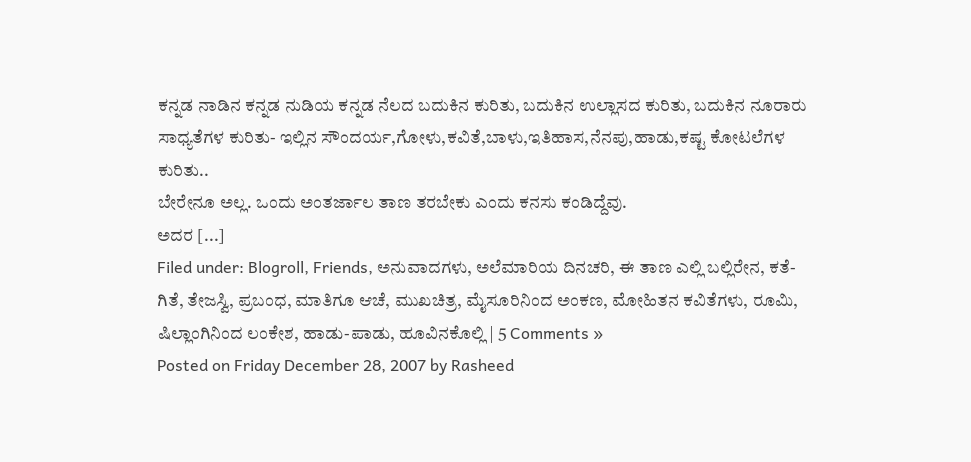ಕನ್ನಡ ನಾಡಿನ ಕನ್ನಡ ನುಡಿಯ ಕನ್ನಡ ನೆಲದ ಬದುಕಿನ ಕುರಿತು, ಬದುಕಿನ ಉಲ್ಲಾಸದ ಕುರಿತು, ಬದುಕಿನ ನೂರಾರು ಸಾಧ್ಯತೆಗಳ ಕುರಿತು- ಇಲ್ಲಿನ ಸೌಂದರ್ಯ,ಗೋಳು,ಕವಿತೆ,ಬಾಳು,ಇತಿಹಾಸ,ನೆನಪು,ಹಾಡು,ಕಷ್ಟ ಕೋಟಲೆಗಳ ಕುರಿತು..
ಬೇರೇನೂ ಅಲ್ಲ. ಒಂದು ಅಂತರ್ಜಾಲ ತಾಣ ತರಬೇಕು ಎಂದು ಕನಸು ಕಂಡಿದ್ದೆವು.
ಅದರ [...]
Filed under: Blogroll, Friends, ಅನುವಾದಗಳು, ಅಲೆಮಾರಿಯ ದಿನಚರಿ, ಈ ತಾಣ ಎಲ್ಲಿ ಬಲ್ಲಿರೇನ, ಕತೆ-ಗಿತೆ, ತೇಜಸ್ವಿ, ಪ್ರಬಂಧ, ಮಾತಿಗೂ ಆಚೆ, ಮುಖಚಿತ್ರ, ಮೈಸೂರಿನಿಂದ ಅಂಕಣ, ಮೋಹಿತನ ಕವಿತೆಗಳು, ರೂಮಿ, ಷಿಲ್ಲಾಂಗಿನಿಂದ ಲಂಕೇಶ, ಹಾಡು-ಪಾಡು, ಹೂವಿನಕೊಲ್ಲಿ | 5 Comments »
Posted on Friday December 28, 2007 by Rasheed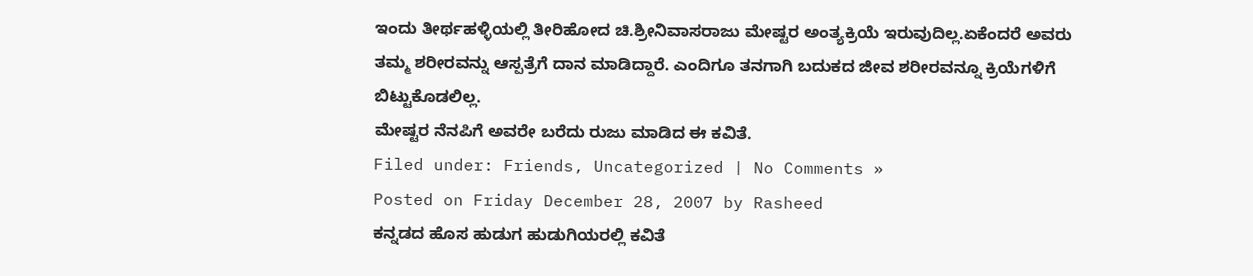ಇಂದು ತೀರ್ಥಹಳ್ಳಿಯಲ್ಲಿ ತೀರಿಹೋದ ಚಿ.ಶ್ರೀನಿವಾಸರಾಜು ಮೇಷ್ಟರ ಅಂತ್ಯಕ್ರಿಯೆ ಇರುವುದಿಲ್ಲ.ಏಕೆಂದರೆ ಅವರು ತಮ್ಮ ಶರೀರವನ್ನು ಆಸ್ಪತ್ರೆಗೆ ದಾನ ಮಾಡಿದ್ದಾರೆ. ಎಂದಿಗೂ ತನಗಾಗಿ ಬದುಕದ ಜೀವ ಶರೀರವನ್ನೂ ಕ್ರಿಯೆಗಳಿಗೆ ಬಿಟ್ಟುಕೊಡಲಿಲ್ಲ.
ಮೇಷ್ಟರ ನೆನಪಿಗೆ ಅವರೇ ಬರೆದು ರುಜು ಮಾಡಿದ ಈ ಕವಿತೆ.
Filed under: Friends, Uncategorized | No Comments »
Posted on Friday December 28, 2007 by Rasheed
ಕನ್ನಡದ ಹೊಸ ಹುಡುಗ ಹುಡುಗಿಯರಲ್ಲಿ ಕವಿತೆ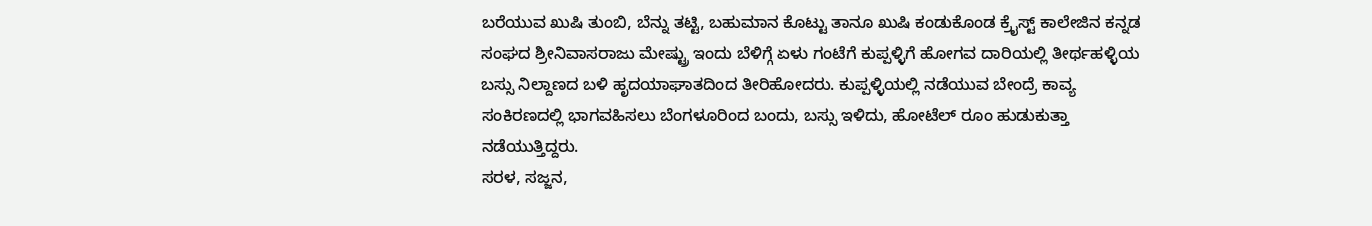ಬರೆಯುವ ಖುಷಿ ತುಂಬಿ, ಬೆನ್ನು ತಟ್ಟಿ, ಬಹುಮಾನ ಕೊಟ್ಟು ತಾನೂ ಖುಷಿ ಕಂಡುಕೊಂಡ ಕ್ರೈಸ್ಟ್ ಕಾಲೇಜಿನ ಕನ್ನಡ ಸಂಘದ ಶ್ರೀನಿವಾಸರಾಜು ಮೇಷ್ಟ್ರು ಇಂದು ಬೆಳಿಗ್ಗೆ ಏಳು ಗಂಟೆಗೆ ಕುಪ್ಪಳ್ಳಿಗೆ ಹೋಗವ ದಾರಿಯಲ್ಲಿ ತೀರ್ಥಹಳ್ಳಿಯ ಬಸ್ಸು ನಿಲ್ದಾಣದ ಬಳಿ ಹೃದಯಾಘಾತದಿಂದ ತೀರಿಹೋದರು. ಕುಪ್ಪಳ್ಳಿಯಲ್ಲಿ ನಡೆಯುವ ಬೇಂದ್ರೆ ಕಾವ್ಯ ಸಂಕಿರಣದಲ್ಲಿ ಭಾಗವಹಿಸಲು ಬೆಂಗಳೂರಿಂದ ಬಂದು, ಬಸ್ಸು ಇಳಿದು, ಹೋಟೆಲ್ ರೂಂ ಹುಡುಕುತ್ತಾ ನಡೆಯುತ್ತಿದ್ದರು.
ಸರಳ, ಸಜ್ಜನ,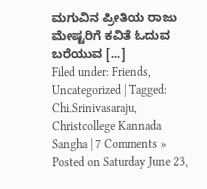ಮಗುವಿನ ಪ್ರೀತಿಯ ರಾಜು ಮೇಷ್ಟರಿಗೆ ಕವಿತೆ ಓದುವ ಬರೆಯುವ [...]
Filed under: Friends, Uncategorized | Tagged: Chi.Srinivasaraju, Christcollege Kannada Sangha | 7 Comments »
Posted on Saturday June 23,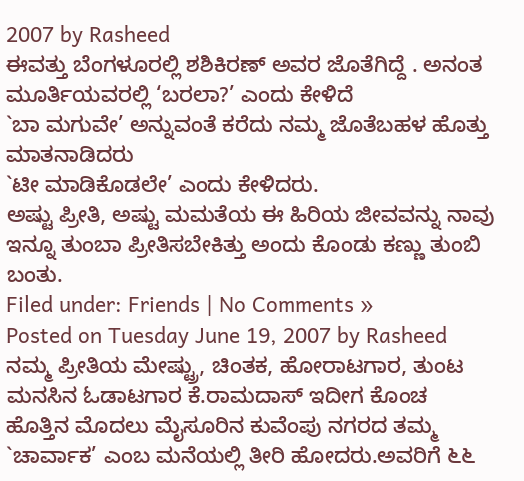2007 by Rasheed
ಈವತ್ತು ಬೆಂಗಳೂರಲ್ಲಿ ಶಶಿಕಿರಣ್ ಅವರ ಜೊತೆಗಿದ್ದೆ . ಅನಂತ ಮೂರ್ತಿಯವರಲ್ಲಿ ‘ಬರಲಾ?’ ಎಂದು ಕೇಳಿದೆ
`ಬಾ ಮಗುವೇ’ ಅನ್ನುವಂತೆ ಕರೆದು ನಮ್ಮ ಜೊತೆಬಹಳ ಹೊತ್ತು ಮಾತನಾಡಿದರು
`ಟೀ ಮಾಡಿಕೊಡಲೇ’ ಎಂದು ಕೇಳಿದರು.
ಅಷ್ಟು ಪ್ರೀತಿ, ಅಷ್ಟು ಮಮತೆಯ ಈ ಹಿರಿಯ ಜೀವವನ್ನು ನಾವು ಇನ್ನೂ ತುಂಬಾ ಪ್ರೀತಿಸಬೇಕಿತ್ತು ಅಂದು ಕೊಂಡು ಕಣ್ಣು ತುಂಬಿ ಬಂತು.
Filed under: Friends | No Comments »
Posted on Tuesday June 19, 2007 by Rasheed
ನಮ್ಮ ಪ್ರೀತಿಯ ಮೇಷ್ಟ್ರು, ಚಿಂತಕ, ಹೋರಾಟಗಾರ, ತುಂಟ ಮನಸಿನ ಓಡಾಟಗಾರ ಕೆ.ರಾಮದಾಸ್ ಇದೀಗ ಕೊಂಚ ಹೊತ್ತಿನ ಮೊದಲು ಮೈಸೂರಿನ ಕುವೆಂಪು ನಗರದ ತಮ್ಮ `ಚಾರ್ವಾಕ’ ಎಂಬ ಮನೆಯಲ್ಲಿ ತೀರಿ ಹೋದರು.ಅವರಿಗೆ ೬೬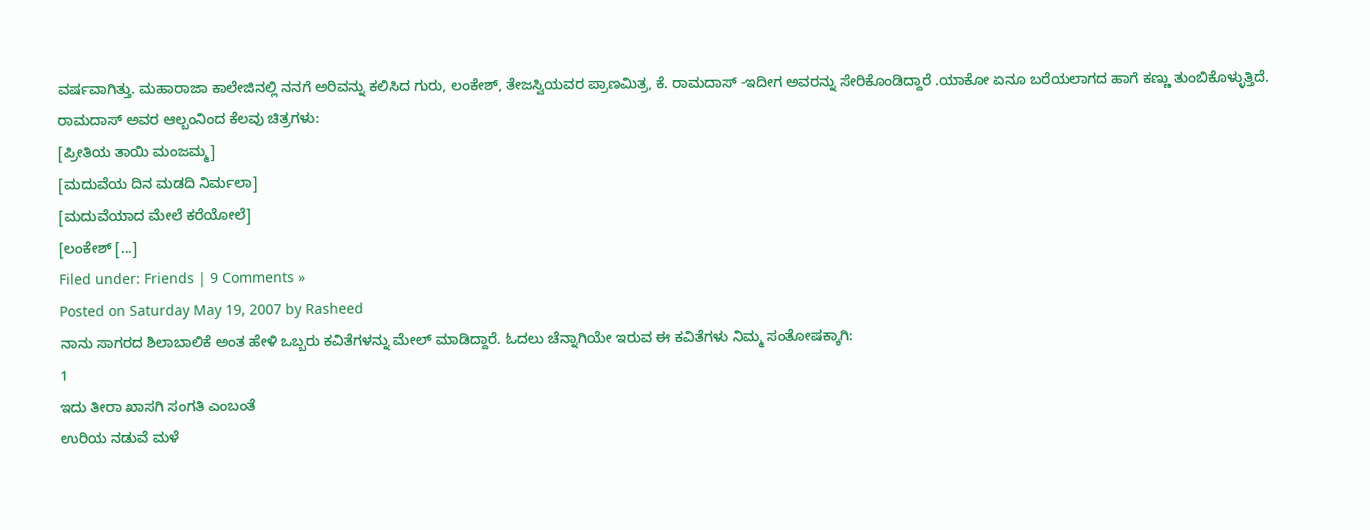ವರ್ಷವಾಗಿತ್ತು. ಮಹಾರಾಜಾ ಕಾಲೇಜಿನಲ್ಲಿ ನನಗೆ ಅರಿವನ್ನು ಕಲಿಸಿದ ಗುರು, ಲಂಕೇಶ್, ತೇಜಸ್ವಿಯವರ ಪ್ರಾಣಮಿತ್ರ, ಕೆ. ರಾಮದಾಸ್ -ಇದೀಗ ಅವರನ್ನು ಸೇರಿಕೊಂಡಿದ್ದಾರೆ .ಯಾಕೋ ಏನೂ ಬರೆಯಲಾಗದ ಹಾಗೆ ಕಣ್ಣು ತುಂಬಿಕೊಳ್ಳುತ್ತಿದೆ.
ರಾಮದಾಸ್ ಅವರ ಆಲ್ಬಂನಿಂದ ಕೆಲವು ಚಿತ್ರಗಳು:
[ಪ್ರೀತಿಯ ತಾಯಿ ಮಂಜಮ್ಮ]
[ಮದುವೆಯ ದಿನ ಮಡದಿ ನಿರ್ಮಲಾ]
[ಮದುವೆಯಾದ ಮೇಲೆ ಕರೆಯೋಲೆ]
[ಲಂಕೇಶ್ [...]
Filed under: Friends | 9 Comments »
Posted on Saturday May 19, 2007 by Rasheed
ನಾನು ಸಾಗರದ ಶಿಲಾಬಾಲಿಕೆ ಅಂತ ಹೇಳಿ ಒಬ್ಬರು ಕವಿತೆಗಳನ್ನು ಮೇಲ್ ಮಾಡಿದ್ದಾರೆ. ಓದಲು ಚೆನ್ನಾಗಿಯೇ ಇರುವ ಈ ಕವಿತೆಗಳು ನಿಮ್ಮ ಸಂತೋಷಕ್ಕಾಗಿ:
1
ಇದು ತೀರಾ ಖಾಸಗಿ ಸಂಗತಿ ಎಂಬಂತೆ
ಉರಿಯ ನಡುವೆ ಮಳೆ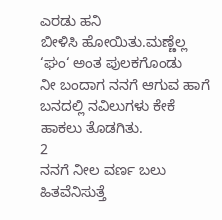ಎರಡು ಹನಿ
ಬೀಳಿಸಿ ಹೋಯಿತು.ಮಣ್ಣೆಲ್ಲ ‘ಘಂ‘ ಅಂತ ಪುಲಕಗೊಂಡು
ನೀ ಬಂದಾಗ ನನಗೆ ಆಗುವ ಹಾಗೆ
ಬನದಲ್ಲಿ ನವಿಲುಗಳು ಕೇಕೆ ಹಾಕಲು ತೊಡಗಿತು.
2
ನನಗೆ ನೀಲ ವರ್ಣ ಬಲು ಹಿತವೆನಿಸುತ್ತೆ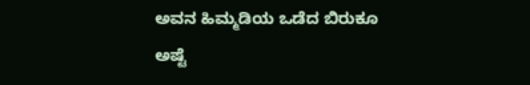ಅವನ ಹಿಮ್ಮಡಿಯ ಒಡೆದ ಬಿರುಕೂ ಅಷ್ಟೆ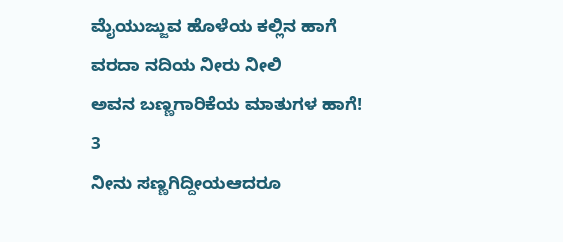ಮೈಯುಜ್ಜುವ ಹೊಳೆಯ ಕಲ್ಲಿನ ಹಾಗೆ
ವರದಾ ನದಿಯ ನೀರು ನೀಲಿ
ಅವನ ಬಣ್ಣಗಾರಿಕೆಯ ಮಾತುಗಳ ಹಾಗೆ!
3
ನೀನು ಸಣ್ಣಗಿದ್ದೀಯಆದರೂ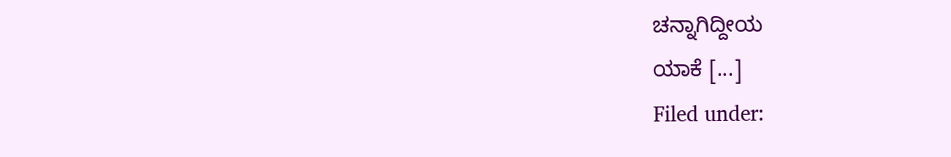ಚನ್ನಾಗಿದ್ದೀಯ
ಯಾಕೆ [...]
Filed under: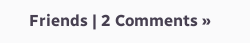Friends | 2 Comments »